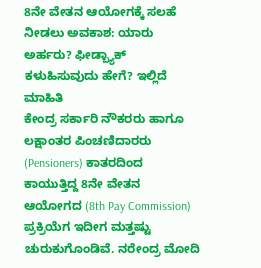8ನೇ ವೇತನ ಆಯೋಗಕ್ಕೆ ಸಲಹೆ ನೀಡಲು ಅವಕಾಶ: ಯಾರು ಅರ್ಹರು? ಫೀಡ್ಬ್ಯಾಕ್ ಕಳುಹಿಸುವುದು ಹೇಗೆ? ಇಲ್ಲಿದೆ ಮಾಹಿತಿ
ಕೇಂದ್ರ ಸರ್ಕಾರಿ ನೌಕರರು ಹಾಗೂ ಲಕ್ಷಾಂತರ ಪಿಂಚಣಿದಾರರು (Pensioners) ಕಾತರದಿಂದ ಕಾಯುತ್ತಿದ್ದ 8ನೇ ವೇತನ ಆಯೋಗದ (8th Pay Commission) ಪ್ರಕ್ರಿಯೆಗ ಇದೀಗ ಮತ್ತಷ್ಟು ಚುರುಕುಗೊಂಡಿವೆ. ನರೇಂದ್ರ ಮೋದಿ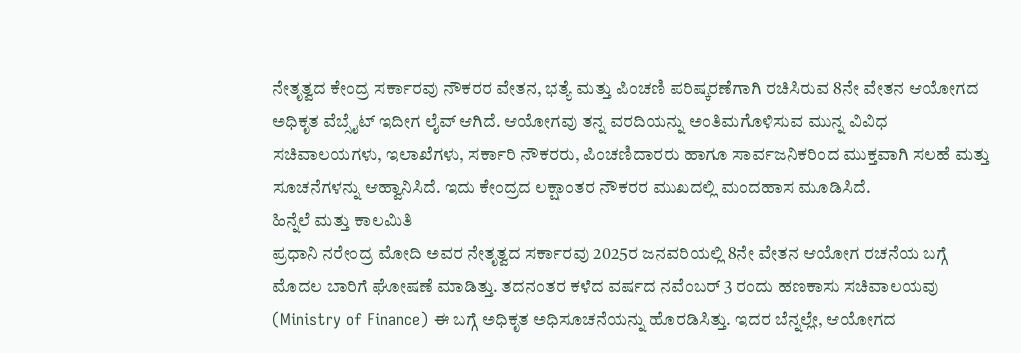ನೇತೃತ್ವದ ಕೇಂದ್ರ ಸರ್ಕಾರವು ನೌಕರರ ವೇತನ, ಭತ್ಯೆ ಮತ್ತು ಪಿಂಚಣಿ ಪರಿಷ್ಕರಣೆಗಾಗಿ ರಚಿಸಿರುವ 8ನೇ ವೇತನ ಆಯೋಗದ ಅಧಿಕೃತ ವೆಬ್ಸೈಟ್ ಇದೀಗ ಲೈವ್ ಆಗಿದೆ. ಆಯೋಗವು ತನ್ನ ವರದಿಯನ್ನು ಅಂತಿಮಗೊಳಿಸುವ ಮುನ್ನ ವಿವಿಧ ಸಚಿವಾಲಯಗಳು, ಇಲಾಖೆಗಳು, ಸರ್ಕಾರಿ ನೌಕರರು, ಪಿಂಚಣಿದಾರರು ಹಾಗೂ ಸಾರ್ವಜನಿಕರಿಂದ ಮುಕ್ತವಾಗಿ ಸಲಹೆ ಮತ್ತು ಸೂಚನೆಗಳನ್ನು ಆಹ್ವಾನಿಸಿದೆ. ಇದು ಕೇಂದ್ರದ ಲಕ್ಷಾಂತರ ನೌಕರರ ಮುಖದಲ್ಲಿ ಮಂದಹಾಸ ಮೂಡಿಸಿದೆ.
ಹಿನ್ನೆಲೆ ಮತ್ತು ಕಾಲಮಿತಿ
ಪ್ರಧಾನಿ ನರೇಂದ್ರ ಮೋದಿ ಅವರ ನೇತೃತ್ವದ ಸರ್ಕಾರವು 2025ರ ಜನವರಿಯಲ್ಲಿ 8ನೇ ವೇತನ ಆಯೋಗ ರಚನೆಯ ಬಗ್ಗೆ ಮೊದಲ ಬಾರಿಗೆ ಘೋಷಣೆ ಮಾಡಿತ್ತು. ತದನಂತರ ಕಳೆದ ವರ್ಷದ ನವೆಂಬರ್ 3 ರಂದು ಹಣಕಾಸು ಸಚಿವಾಲಯವು (Ministry of Finance) ಈ ಬಗ್ಗೆ ಅಧಿಕೃತ ಅಧಿಸೂಚನೆಯನ್ನು ಹೊರಡಿಸಿತ್ತು. ಇದರ ಬೆನ್ನಲ್ಲೇ, ಆಯೋಗದ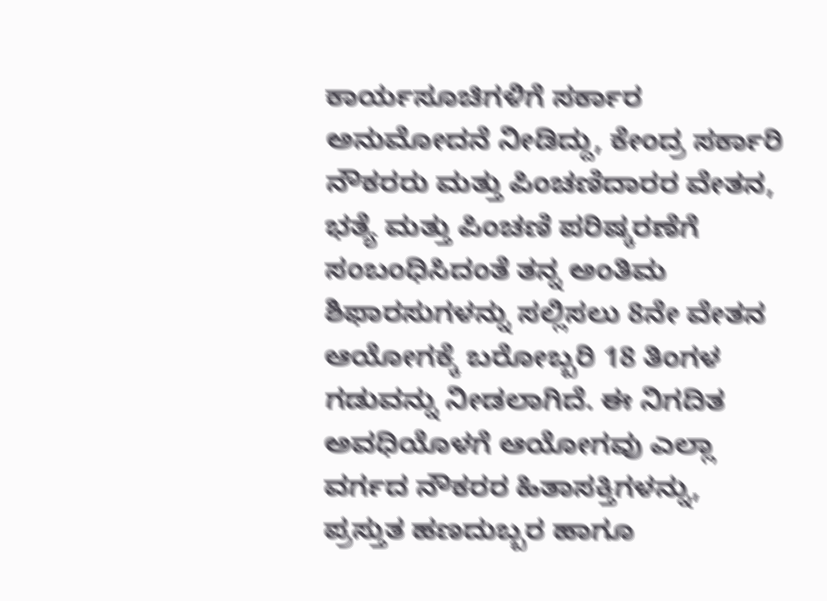ಕಾರ್ಯಸೂಚಿಗಳಿಗೆ ಸರ್ಕಾರ ಅನುಮೋದನೆ ನೀಡಿದ್ದು, ಕೇಂದ್ರ ಸರ್ಕಾರಿ ನೌಕರರು ಮತ್ತು ಪಿಂಚಣಿದಾರರ ವೇತನ, ಭತ್ಯೆ ಮತ್ತು ಪಿಂಚಣಿ ಪರಿಷ್ಕರಣೆಗೆ ಸಂಬಂಧಿಸಿದಂತೆ ತನ್ನ ಅಂತಿಮ ಶಿಫಾರಸುಗಳನ್ನು ಸಲ್ಲಿಸಲು 8ನೇ ವೇತನ ಆಯೋಗಕ್ಕೆ ಬರೋಬ್ಬರಿ 18 ತಿಂಗಳ ಗಡುವನ್ನು ನೀಡಲಾಗಿದೆ. ಈ ನಿಗದಿತ ಅವಧಿಯೊಳಗೆ ಆಯೋಗವು ಎಲ್ಲಾ ವರ್ಗದ ನೌಕರರ ಹಿತಾಸಕ್ತಿಗಳನ್ನು, ಪ್ರಸ್ತುತ ಹಣದುಬ್ಬರ ಹಾಗೂ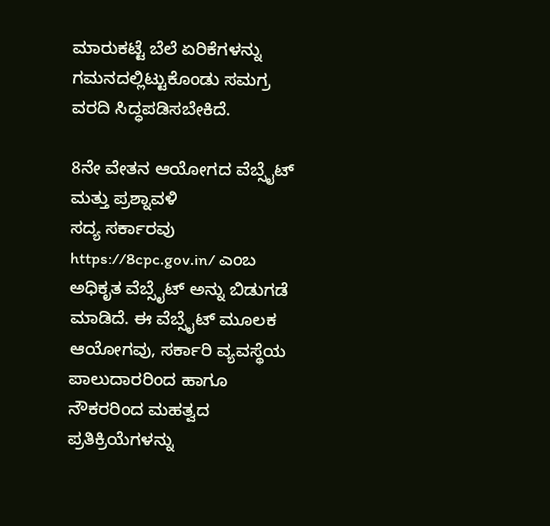ಮಾರುಕಟ್ಟೆ ಬೆಲೆ ಏರಿಕೆಗಳನ್ನು ಗಮನದಲ್ಲಿಟ್ಟುಕೊಂಡು ಸಮಗ್ರ ವರದಿ ಸಿದ್ಧಪಡಿಸಬೇಕಿದೆ.

8ನೇ ವೇತನ ಆಯೋಗದ ವೆಬ್ಸೈಟ್ ಮತ್ತು ಪ್ರಶ್ನಾವಳಿ
ಸದ್ಯ ಸರ್ಕಾರವು https://8cpc.gov.in/ ಎಂಬ ಅಧಿಕೃತ ವೆಬ್ಸೈಟ್ ಅನ್ನು ಬಿಡುಗಡೆ ಮಾಡಿದೆ. ಈ ವೆಬ್ಸೈಟ್ ಮೂಲಕ ಆಯೋಗವು, ಸರ್ಕಾರಿ ವ್ಯವಸ್ಥೆಯ ಪಾಲುದಾರರಿಂದ ಹಾಗೂ ನೌಕರರಿಂದ ಮಹತ್ವದ ಪ್ರತಿಕ್ರಿಯೆಗಳನ್ನು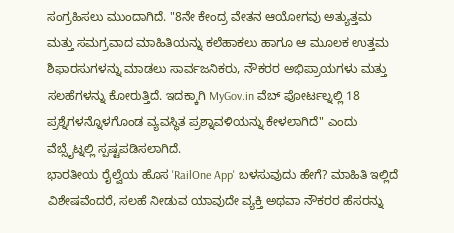ಸಂಗ್ರಹಿಸಲು ಮುಂದಾಗಿದೆ. "8ನೇ ಕೇಂದ್ರ ವೇತನ ಆಯೋಗವು ಅತ್ಯುತ್ತಮ ಮತ್ತು ಸಮಗ್ರವಾದ ಮಾಹಿತಿಯನ್ನು ಕಲೆಹಾಕಲು ಹಾಗೂ ಆ ಮೂಲಕ ಉತ್ತಮ ಶಿಫಾರಸುಗಳನ್ನು ಮಾಡಲು ಸಾರ್ವಜನಿಕರು, ನೌಕರರ ಅಭಿಪ್ರಾಯಗಳು ಮತ್ತು ಸಲಹೆಗಳನ್ನು ಕೋರುತ್ತಿದೆ. ಇದಕ್ಕಾಗಿ MyGov.in ವೆಬ್ ಪೋರ್ಟಲ್ನಲ್ಲಿ 18 ಪ್ರಶ್ನೆಗಳನ್ನೊಳಗೊಂಡ ವ್ಯವಸ್ಥಿತ ಪ್ರಶ್ನಾವಳಿಯನ್ನು ಕೇಳಲಾಗಿದೆ" ಎಂದು ವೆಬ್ಸೈಟ್ನಲ್ಲಿ ಸ್ಪಷ್ಟಪಡಿಸಲಾಗಿದೆ.
ಭಾರತೀಯ ರೈಲ್ವೆಯ ಹೊಸ 'RailOne App' ಬಳಸುವುದು ಹೇಗೆ? ಮಾಹಿತಿ ಇಲ್ಲಿದೆ
ವಿಶೇಷವೆಂದರೆ, ಸಲಹೆ ನೀಡುವ ಯಾವುದೇ ವ್ಯಕ್ತಿ ಅಥವಾ ನೌಕರರ ಹೆಸರನ್ನು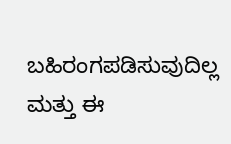ಬಹಿರಂಗಪಡಿಸುವುದಿಲ್ಲ ಮತ್ತು ಈ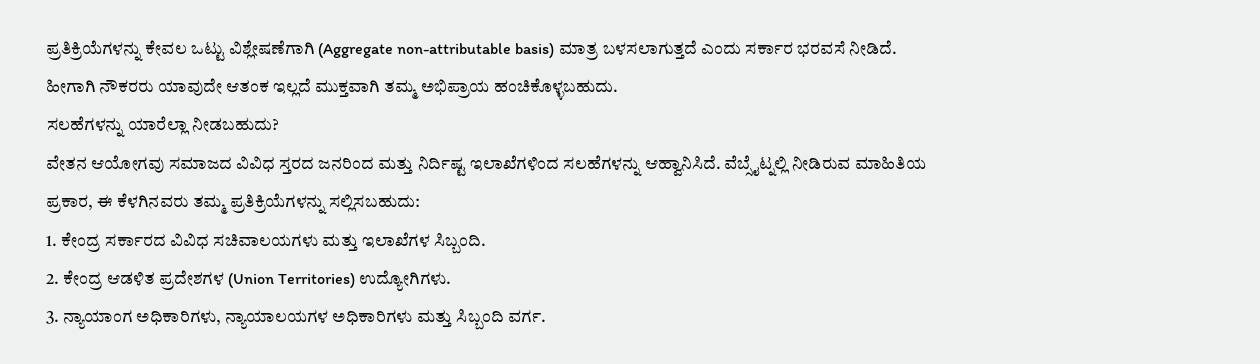ಪ್ರತಿಕ್ರಿಯೆಗಳನ್ನು ಕೇವಲ ಒಟ್ಟು ವಿಶ್ಲೇಷಣೆಗಾಗಿ (Aggregate non-attributable basis) ಮಾತ್ರ ಬಳಸಲಾಗುತ್ತದೆ ಎಂದು ಸರ್ಕಾರ ಭರವಸೆ ನೀಡಿದೆ. ಹೀಗಾಗಿ ನೌಕರರು ಯಾವುದೇ ಆತಂಕ ಇಲ್ಲದೆ ಮುಕ್ತವಾಗಿ ತಮ್ಮ ಅಭಿಪ್ರಾಯ ಹಂಚಿಕೊಳ್ಳಬಹುದು.
ಸಲಹೆಗಳನ್ನು ಯಾರೆಲ್ಲಾ ನೀಡಬಹುದು?
ವೇತನ ಆಯೋಗವು ಸಮಾಜದ ವಿವಿಧ ಸ್ತರದ ಜನರಿಂದ ಮತ್ತು ನಿರ್ದಿಷ್ಟ ಇಲಾಖೆಗಳಿಂದ ಸಲಹೆಗಳನ್ನು ಆಹ್ವಾನಿಸಿದೆ. ವೆಬ್ಸೈಟ್ನಲ್ಲಿ ನೀಡಿರುವ ಮಾಹಿತಿಯ ಪ್ರಕಾರ, ಈ ಕೆಳಗಿನವರು ತಮ್ಮ ಪ್ರತಿಕ್ರಿಯೆಗಳನ್ನು ಸಲ್ಲಿಸಬಹುದು:
1. ಕೇಂದ್ರ ಸರ್ಕಾರದ ವಿವಿಧ ಸಚಿವಾಲಯಗಳು ಮತ್ತು ಇಲಾಖೆಗಳ ಸಿಬ್ಬಂದಿ.
2. ಕೇಂದ್ರ ಆಡಳಿತ ಪ್ರದೇಶಗಳ (Union Territories) ಉದ್ಯೋಗಿಗಳು.
3. ನ್ಯಾಯಾಂಗ ಅಧಿಕಾರಿಗಳು, ನ್ಯಾಯಾಲಯಗಳ ಅಧಿಕಾರಿಗಳು ಮತ್ತು ಸಿಬ್ಬಂದಿ ವರ್ಗ.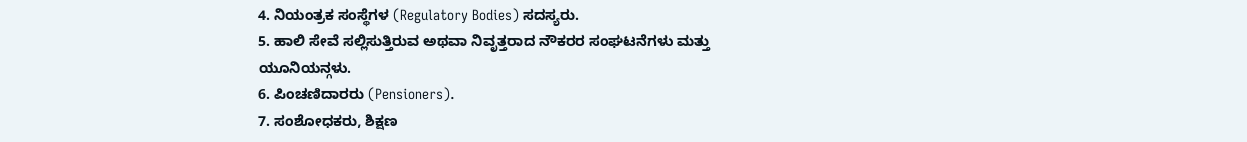4. ನಿಯಂತ್ರಕ ಸಂಸ್ಥೆಗಳ (Regulatory Bodies) ಸದಸ್ಯರು.
5. ಹಾಲಿ ಸೇವೆ ಸಲ್ಲಿಸುತ್ತಿರುವ ಅಥವಾ ನಿವೃತ್ತರಾದ ನೌಕರರ ಸಂಘಟನೆಗಳು ಮತ್ತು ಯೂನಿಯನ್ಗಳು.
6. ಪಿಂಚಣಿದಾರರು (Pensioners).
7. ಸಂಶೋಧಕರು, ಶಿಕ್ಷಣ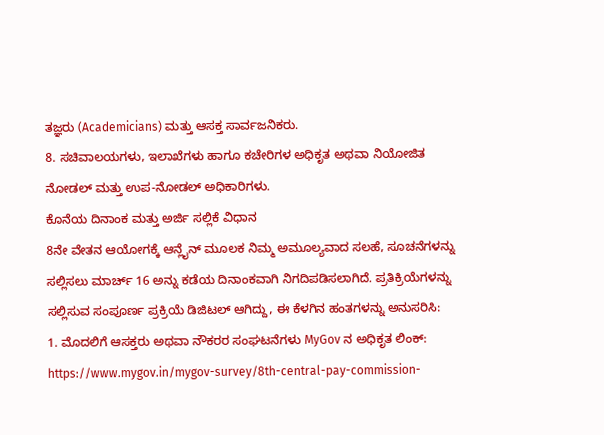ತಜ್ಞರು (Academicians) ಮತ್ತು ಆಸಕ್ತ ಸಾರ್ವಜನಿಕರು.
8. ಸಚಿವಾಲಯಗಳು, ಇಲಾಖೆಗಳು ಹಾಗೂ ಕಚೇರಿಗಳ ಅಧಿಕೃತ ಅಥವಾ ನಿಯೋಜಿತ ನೋಡಲ್ ಮತ್ತು ಉಪ-ನೋಡಲ್ ಅಧಿಕಾರಿಗಳು.
ಕೊನೆಯ ದಿನಾಂಕ ಮತ್ತು ಅರ್ಜಿ ಸಲ್ಲಿಕೆ ವಿಧಾನ
8ನೇ ವೇತನ ಆಯೋಗಕ್ಕೆ ಆನ್ಲೈನ್ ಮೂಲಕ ನಿಮ್ಮ ಅಮೂಲ್ಯವಾದ ಸಲಹೆ, ಸೂಚನೆಗಳನ್ನು ಸಲ್ಲಿಸಲು ಮಾರ್ಚ್ 16 ಅನ್ನು ಕಡೆಯ ದಿನಾಂಕವಾಗಿ ನಿಗದಿಪಡಿಸಲಾಗಿದೆ. ಪ್ರತಿಕ್ರಿಯೆಗಳನ್ನು ಸಲ್ಲಿಸುವ ಸಂಪೂರ್ಣ ಪ್ರಕ್ರಿಯೆ ಡಿಜಿಟಲ್ ಆಗಿದ್ದು, ಈ ಕೆಳಗಿನ ಹಂತಗಳನ್ನು ಅನುಸರಿಸಿ:
1. ಮೊದಲಿಗೆ ಆಸಕ್ತರು ಅಥವಾ ನೌಕರರ ಸಂಘಟನೆಗಳು MyGov ನ ಅಧಿಕೃತ ಲಿಂಕ್: https://www.mygov.in/mygov-survey/8th-central-pay-commission-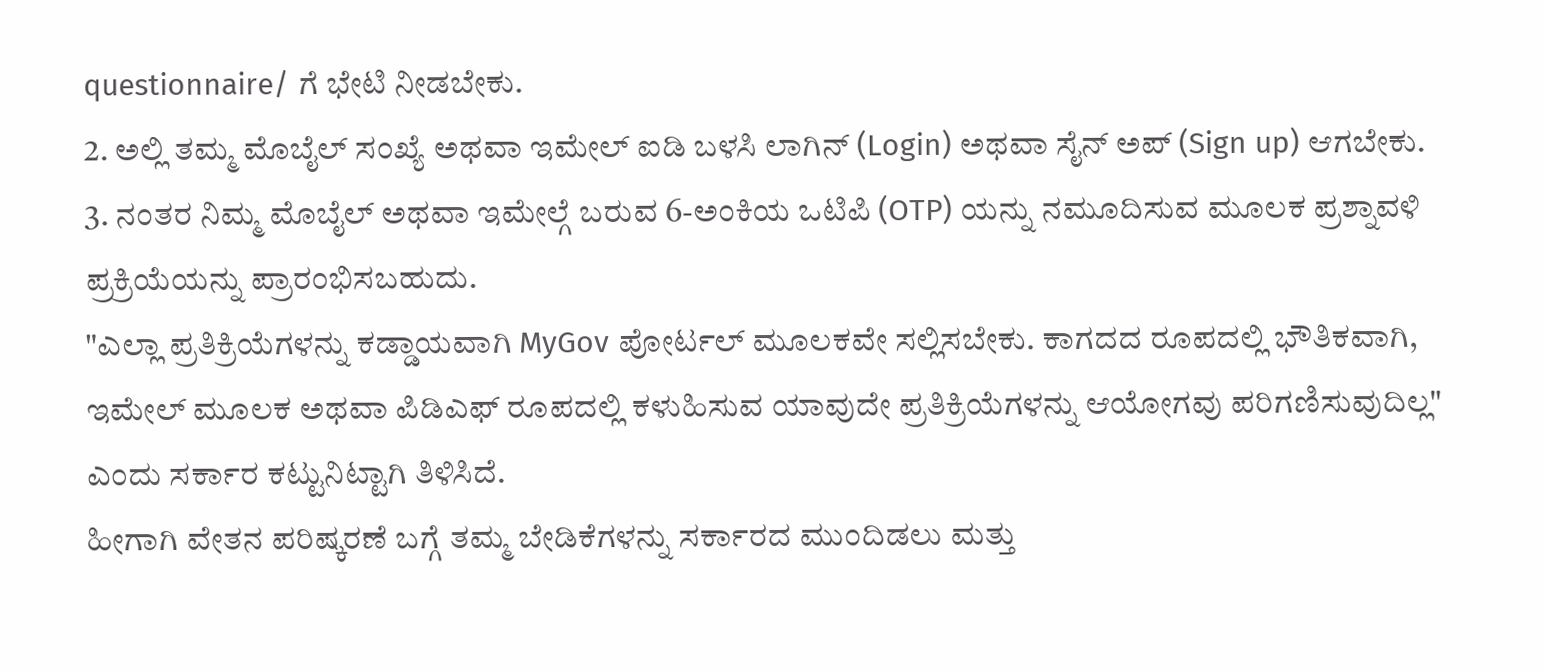questionnaire/ ಗೆ ಭೇಟಿ ನೀಡಬೇಕು.
2. ಅಲ್ಲಿ ತಮ್ಮ ಮೊಬೈಲ್ ಸಂಖ್ಯೆ ಅಥವಾ ಇಮೇಲ್ ಐಡಿ ಬಳಸಿ ಲಾಗಿನ್ (Login) ಅಥವಾ ಸೈನ್ ಅಪ್ (Sign up) ಆಗಬೇಕು.
3. ನಂತರ ನಿಮ್ಮ ಮೊಬೈಲ್ ಅಥವಾ ಇಮೇಲ್ಗೆ ಬರುವ 6-ಅಂಕಿಯ ಒಟಿಪಿ (OTP) ಯನ್ನು ನಮೂದಿಸುವ ಮೂಲಕ ಪ್ರಶ್ನಾವಳಿ ಪ್ರಕ್ರಿಯೆಯನ್ನು ಪ್ರಾರಂಭಿಸಬಹುದು.
"ಎಲ್ಲಾ ಪ್ರತಿಕ್ರಿಯೆಗಳನ್ನು ಕಡ್ಡಾಯವಾಗಿ MyGov ಪೋರ್ಟಲ್ ಮೂಲಕವೇ ಸಲ್ಲಿಸಬೇಕು. ಕಾಗದದ ರೂಪದಲ್ಲಿ ಭೌತಿಕವಾಗಿ, ಇಮೇಲ್ ಮೂಲಕ ಅಥವಾ ಪಿಡಿಎಫ್ ರೂಪದಲ್ಲಿ ಕಳುಹಿಸುವ ಯಾವುದೇ ಪ್ರತಿಕ್ರಿಯೆಗಳನ್ನು ಆಯೋಗವು ಪರಿಗಣಿಸುವುದಿಲ್ಲ" ಎಂದು ಸರ್ಕಾರ ಕಟ್ಟುನಿಟ್ಟಾಗಿ ತಿಳಿಸಿದೆ.
ಹೀಗಾಗಿ ವೇತನ ಪರಿಷ್ಕರಣೆ ಬಗ್ಗೆ ತಮ್ಮ ಬೇಡಿಕೆಗಳನ್ನು ಸರ್ಕಾರದ ಮುಂದಿಡಲು ಮತ್ತು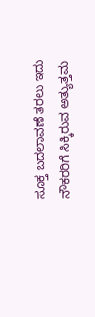ಸೂಕ್ತ ಬದಲಾವಣೆ ತರಲು ಇದು ನೌಕರರಿಗೆ ಸಿಕ್ಕಿರುವ ಅತ್ಯುತ್ತಮ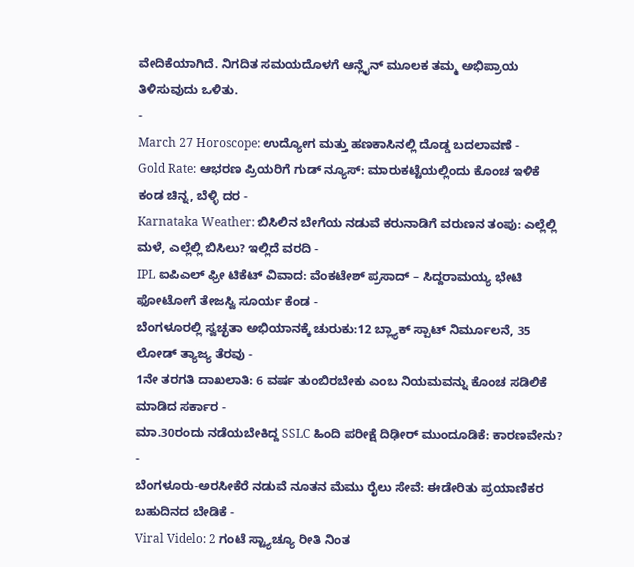ವೇದಿಕೆಯಾಗಿದೆ. ನಿಗದಿತ ಸಮಯದೊಳಗೆ ಆನ್ಲೈನ್ ಮೂಲಕ ತಮ್ಮ ಅಭಿಪ್ರಾಯ ತಿಳಿಸುವುದು ಒಳಿತು.
-
March 27 Horoscope: ಉದ್ಯೋಗ ಮತ್ತು ಹಣಕಾಸಿನಲ್ಲಿ ದೊಡ್ಡ ಬದಲಾವಣೆ -
Gold Rate: ಆಭರಣ ಪ್ರಿಯರಿಗೆ ಗುಡ್ ನ್ಯೂಸ್: ಮಾರುಕಟ್ಟೆಯಲ್ಲಿಂದು ಕೊಂಚ ಇಳಿಕೆ ಕಂಡ ಚಿನ್ನ, ಬೆಳ್ಳಿ ದರ -
Karnataka Weather: ಬಿಸಿಲಿನ ಬೇಗೆಯ ನಡುವೆ ಕರುನಾಡಿಗೆ ವರುಣನ ತಂಪು: ಎಲ್ಲೆಲ್ಲಿ ಮಳೆ, ಎಲ್ಲೆಲ್ಲಿ ಬಿಸಿಲು? ಇಲ್ಲಿದೆ ವರದಿ -
IPL ಐಪಿಎಲ್ ಫ್ರೀ ಟಿಕೆಟ್ ವಿವಾದ: ವೆಂಕಟೇಶ್ ಪ್ರಸಾದ್ – ಸಿದ್ದರಾಮಯ್ಯ ಭೇಟಿ ಫೋಟೋಗೆ ತೇಜಸ್ವಿ ಸೂರ್ಯ ಕೆಂಡ -
ಬೆಂಗಳೂರಲ್ಲಿ ಸ್ವಚ್ಛತಾ ಅಭಿಯಾನಕ್ಕೆ ಚುರುಕು:12 ಬ್ಲ್ಯಾಕ್ ಸ್ಪಾಟ್ ನಿರ್ಮೂಲನೆ, 35 ಲೋಡ್ ತ್ಯಾಜ್ಯ ತೆರವು -
1ನೇ ತರಗತಿ ದಾಖಲಾತಿ: 6 ವರ್ಷ ತುಂಬಿರಬೇಕು ಎಂಬ ನಿಯಮವನ್ನು ಕೊಂಚ ಸಡಿಲಿಕೆ ಮಾಡಿದ ಸರ್ಕಾರ -
ಮಾ.30ರಂದು ನಡೆಯಬೇಕಿದ್ದ SSLC ಹಿಂದಿ ಪರೀಕ್ಷೆ ದಿಢೀರ್ ಮುಂದೂಡಿಕೆ: ಕಾರಣವೇನು? -
ಬೆಂಗಳೂರು-ಅರಸೀಕೆರೆ ನಡುವೆ ನೂತನ ಮೆಮು ರೈಲು ಸೇವೆ: ಈಡೇರಿತು ಪ್ರಯಾಣಿಕರ ಬಹುದಿನದ ಬೇಡಿಕೆ -
Viral Videlo: 2 ಗಂಟೆ ಸ್ಟ್ಯಾಚ್ಯೂ ರೀತಿ ನಿಂತ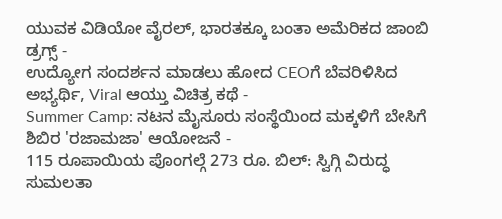ಯುವಕ ವಿಡಿಯೋ ವೈರಲ್, ಭಾರತಕ್ಕೂ ಬಂತಾ ಅಮೆರಿಕದ ಜಾಂಬಿ ಡ್ರಗ್ಸ್ -
ಉದ್ಯೋಗ ಸಂದರ್ಶನ ಮಾಡಲು ಹೋದ CEOಗೆ ಬೆವರಿಳಿಸಿದ ಅಭ್ಯರ್ಥಿ, Viral ಆಯ್ತು ವಿಚಿತ್ರ ಕಥೆ -
Summer Camp: ನಟನ ಮೈಸೂರು ಸಂಸ್ಥೆಯಿಂದ ಮಕ್ಕಳಿಗೆ ಬೇಸಿಗೆ ಶಿಬಿರ 'ರಜಾಮಜಾ' ಆಯೋಜನೆ -
115 ರೂಪಾಯಿಯ ಪೊಂಗಲ್ಗೆ 273 ರೂ. ಬಿಲ್: ಸ್ವಿಗ್ಗಿ ವಿರುದ್ಧ ಸುಮಲತಾ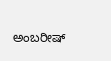ಅಂಬರೀಷ್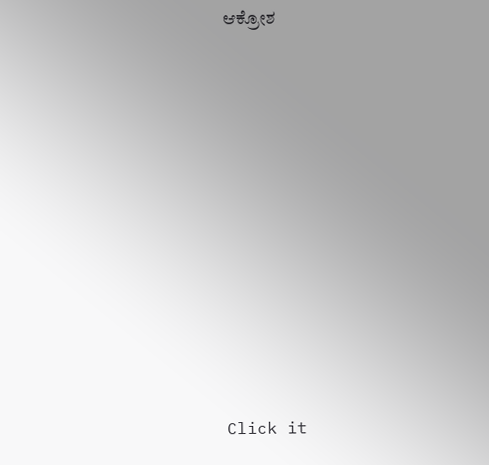ಆಕ್ರೋಶ












Click it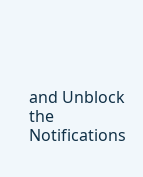and Unblock the Notifications